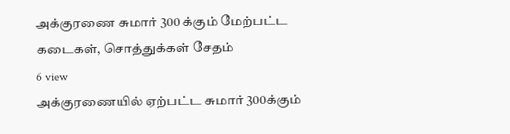அக்குரணை சுமார் 300 க்கும் மேற்பட்ட கடைகள், சொத்துக்கள் சேதம்
6 view
அக்குரணையில் ஏற்பட்ட சுமார் 300க்கும்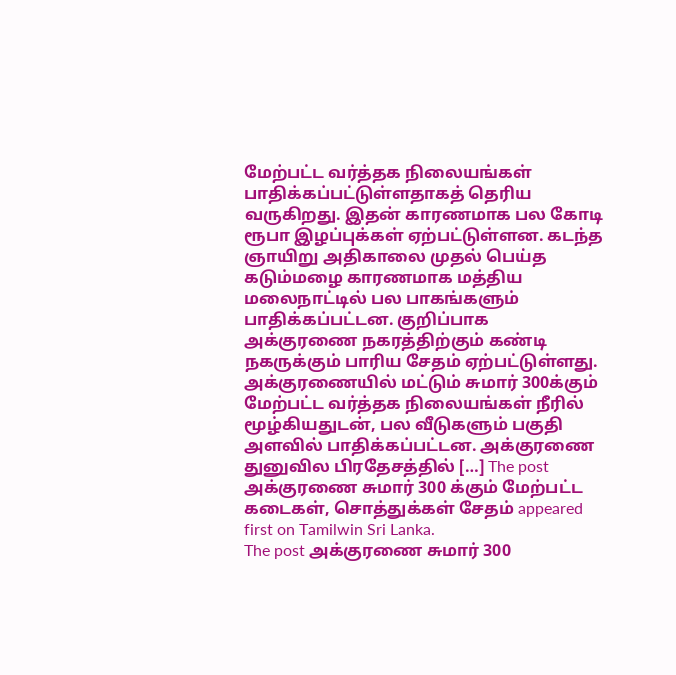மேற்பட்ட வர்த்தக நிலையங்கள் பாதிக்கப்பட்டுள்ளதாகத் தெரிய வருகிறது. இதன் காரணமாக பல கோடி ரூபா இழப்புக்கள் ஏற்பட்டுள்ளன. கடந்த ஞாயிறு அதிகாலை முதல் பெய்த கடும்மழை காரணமாக மத்திய மலைநாட்டில் பல பாகங்களும் பாதிக்கப்பட்டன. குறிப்பாக அக்குரணை நகரத்திற்கும் கண்டி நகருக்கும் பாரிய சேதம் ஏற்பட்டுள்ளது. அக்குரணையில் மட்டும் சுமார் 300க்கும் மேற்பட்ட வர்த்தக நிலையங்கள் நீரில் மூழ்கியதுடன், பல வீடுகளும் பகுதி அளவில் பாதிக்கப்பட்டன. அக்குரணை துனுவில பிரதேசத்தில் […] The post அக்குரணை சுமார் 300 க்கும் மேற்பட்ட கடைகள், சொத்துக்கள் சேதம் appeared first on Tamilwin Sri Lanka.
The post அக்குரணை சுமார் 300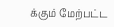க்கும் மேற்பட்ட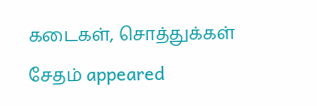கடைகள், சொத்துக்கள் சேதம் appeared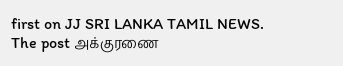first on JJ SRI LANKA TAMIL NEWS.
The post அக்குரணை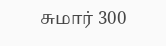சுமார் 300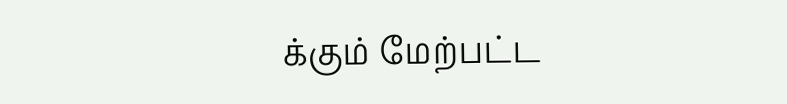க்கும் மேற்பட்ட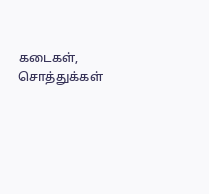கடைகள், சொத்துக்கள்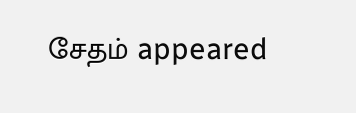சேதம் appeared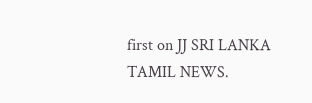first on JJ SRI LANKA TAMIL NEWS.